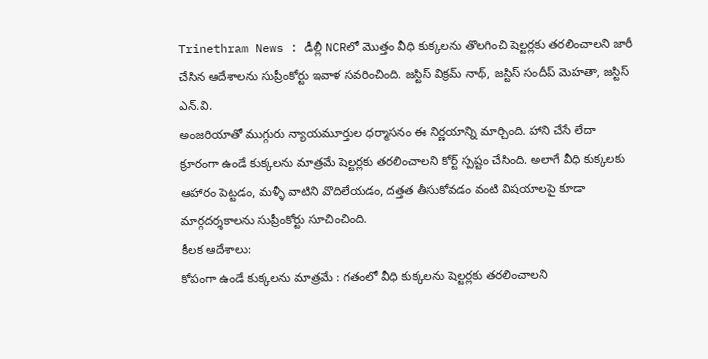Trinethram News : డీల్లీ NCRలో మొత్తం వీధి కుక్కలను తొలగించి షెల్టర్లకు తరలించాలని జారీ చేసిన ఆదేశాలను సుప్రీంకోర్టు ఇవాళ సవరించింది. జస్టిస్ విక్రమ్ నాథ్, జస్టిస్ సందీప్ మెహతా, జస్టిస్ ఎన్.వి.
అంజరియాతో ముగ్గురు న్యాయమూర్తుల ధర్మాసనం ఈ నిర్ణయాన్ని మార్చింది. హాని చేసే లేదా క్రూరంగా ఉండే కుక్కలను మాత్రమే షెల్టర్లకు తరలించాలని కోర్ట్ స్పష్టం చేసింది. అలాగే వీధి కుక్కలకు ఆహారం పెట్టడం, మళ్ళీ వాటిని వొదిలేయడం, దత్తత తీసుకోవడం వంటి విషయాలపై కూడా మార్గదర్శకాలను సుప్రీంకోర్టు సూచించింది.
కీలక ఆదేశాలు:
కోపంగా ఉండే కుక్కలను మాత్రమే : గతంలో వీధి కుక్కలను షెల్టర్లకు తరలించాలని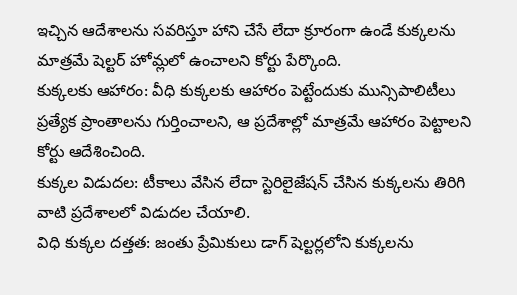ఇచ్చిన ఆదేశాలను సవరిస్తూ హాని చేసే లేదా క్రూరంగా ఉండే కుక్కలను మాత్రమే షెల్టర్ హోమ్లలో ఉంచాలని కోర్టు పేర్కొంది.
కుక్కలకు ఆహారం: వీధి కుక్కలకు ఆహారం పెట్టేందుకు మున్సిపాలిటీలు ప్రత్యేక ప్రాంతాలను గుర్తించాలని, ఆ ప్రదేశాల్లో మాత్రమే ఆహారం పెట్టాలని కోర్టు ఆదేశించింది.
కుక్కల విడుదల: టీకాలు వేసిన లేదా స్టెరిలైజేషన్ చేసిన కుక్కలను తిరిగి వాటి ప్రదేశాలలో విడుదల చేయాలి.
విధి కుక్కల దత్తత: జంతు ప్రేమికులు డాగ్ షెల్టర్లలోని కుక్కలను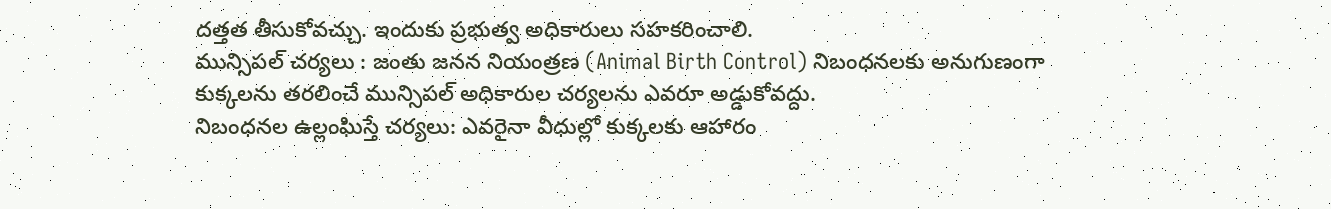దత్తత తీసుకోవచ్చు. ఇందుకు ప్రభుత్వ అధికారులు సహకరించాలి.
మున్సిపల్ చర్యలు : జంతు జనన నియంత్రణ (Animal Birth Control) నిబంధనలకు అనుగుణంగా కుక్కలను తరలించే మున్సిపల్ అధికారుల చర్యలను ఎవరూ అడ్డుకోవద్దు.
నిబంధనల ఉల్లంఘిస్తే చర్యలు: ఎవరైనా వీధుల్లో కుక్కలకు ఆహారం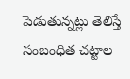పెడుతున్నట్లు తెలిస్తే సంబంధిత చట్టాల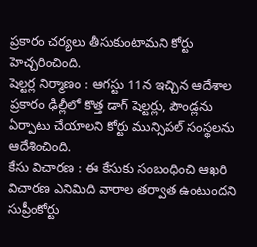ప్రకారం చర్యలు తీసుకుంటామని కోర్టు హెచ్చరించింది.
షెల్టర్ల నిర్మాణం : ఆగస్టు 11న ఇచ్చిన ఆదేశాల ప్రకారం ఢిల్లీలో కొత్త డాగ్ షెల్టర్లు, పౌండ్లను ఏర్పాటు చేయాలని కోర్టు మున్సిపల్ సంస్థలను ఆదేశించింది.
కేసు విచారణ : ఈ కేసుకు సంబంధించి ఆఖరి విచారణ ఎనిమిది వారాల తర్వాత ఉంటుందని సుప్రీంకోర్టు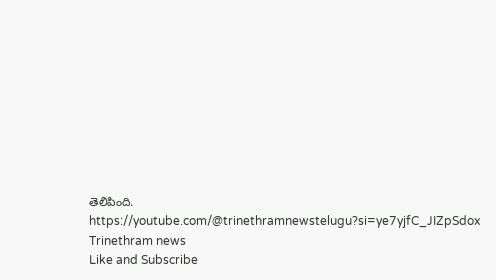తెలిపింది.
https://youtube.com/@trinethramnewstelugu?si=ye7yjfC_JIZpSdox
Trinethram news
Like and Subscribe